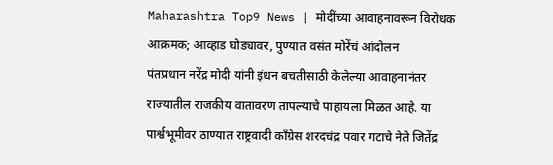Maharashtra Top9 News | मोदींच्या आवाहनावरून विरोधक आक्रमक; आव्हाड घोड्यावर, पुण्यात वसंत मोरेंचं आंदोलन
पंतप्रधान नरेंद्र मोदी यांनी इंधन बचतीसाठी केलेल्या आवाहनानंतर राज्यातील राजकीय वातावरण तापल्याचे पाहायला मिळत आहे. या पार्श्वभूमीवर ठाण्यात राष्ट्रवादी काँग्रेस शरदचंद्र पवार गटाचे नेते जितेंद्र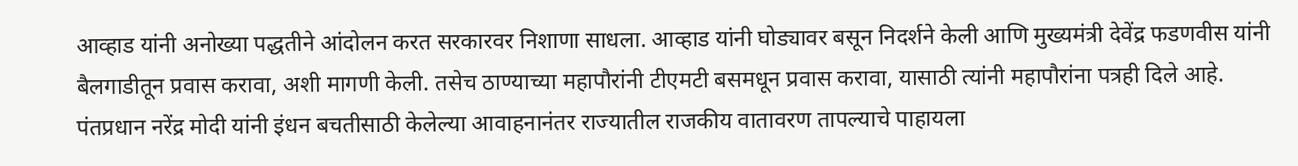आव्हाड यांनी अनोख्या पद्धतीने आंदोलन करत सरकारवर निशाणा साधला. आव्हाड यांनी घोड्यावर बसून निदर्शने केली आणि मुख्यमंत्री देवेंद्र फडणवीस यांनी बैलगाडीतून प्रवास करावा, अशी मागणी केली. तसेच ठाण्याच्या महापौरांनी टीएमटी बसमधून प्रवास करावा, यासाठी त्यांनी महापौरांना पत्रही दिले आहे.
पंतप्रधान नरेंद्र मोदी यांनी इंधन बचतीसाठी केलेल्या आवाहनानंतर राज्यातील राजकीय वातावरण तापल्याचे पाहायला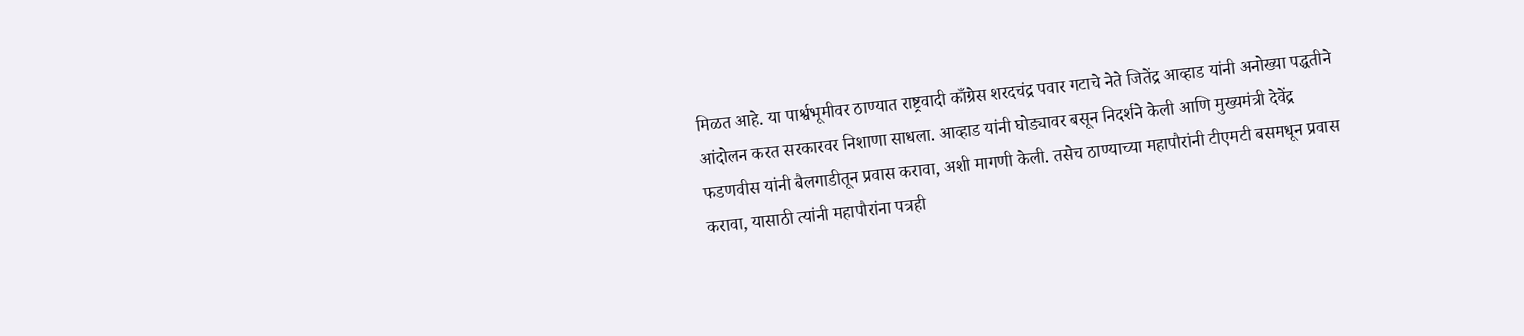मिळत आहे. या पार्श्वभूमीवर ठाण्यात राष्ट्रवादी काँग्रेस शरदचंद्र पवार गटाचे नेते जितेंद्र आव्हाड यांनी अनोख्या पद्धतीने आंदोलन करत सरकारवर निशाणा साधला. आव्हाड यांनी घोड्यावर बसून निदर्शने केली आणि मुख्यमंत्री देवेंद्र फडणवीस यांनी बैलगाडीतून प्रवास करावा, अशी मागणी केली. तसेच ठाण्याच्या महापौरांनी टीएमटी बसमधून प्रवास करावा, यासाठी त्यांनी महापौरांना पत्रही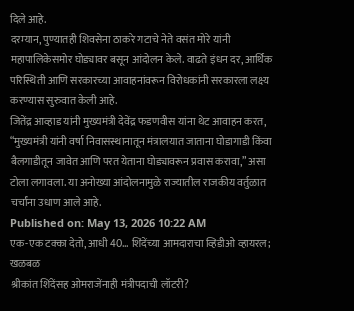दिले आहे.
दरम्यान, पुण्यातही शिवसेना ठाकरे गटाचे नेते वसंत मोरे यांनी महापालिकेसमोर घोड्यावर बसून आंदोलन केले. वाढते इंधन दर, आर्थिक परिस्थिती आणि सरकारच्या आवाहनांवरून विरोधकांनी सरकारला लक्ष्य करण्यास सुरुवात केली आहे.
जितेंद्र आव्हाड यांनी मुख्यमंत्री देवेंद्र फडणवीस यांना थेट आवाहन करत, “मुख्यमंत्री यांनी वर्षा निवासस्थानातून मंत्रालयात जाताना घोडागाडी किंवा बैलगाडीतून जावेत आणि परत येताना घोड्यावरून प्रवास करावा,” असा टोला लगावला. या अनोख्या आंदोलनामुळे राज्यातील राजकीय वर्तुळात चर्चांना उधाण आले आहे.
Published on: May 13, 2026 10:22 AM
एक-एक टक्का देतो, आधी 40... शिंदेंच्या आमदाराचा व्हिडीओ व्हायरल; खळबळ
श्रीकांत शिंदेंसह ओमराजेंनाही मंत्रीपदाची लॉटरी?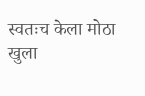स्वतःच केला मोठा खुला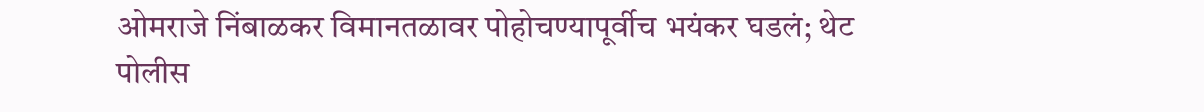ओमराजे निंबाळकर विमानतळावर पोहोचण्यापूर्वीच भयंकर घडलं; थेट पोलीस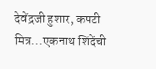देवेंद्रजी हुशार, कपटी मित्र...एकनाथ शिंदेंची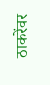ठाकरेंवर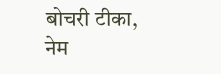बोचरी टीका, नेम